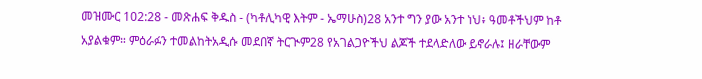መዝሙር 102:28 - መጽሐፍ ቅዱስ - (ካቶሊካዊ እትም - ኤማሁስ)28 አንተ ግን ያው አንተ ነህ፥ ዓመቶችህም ከቶ አያልቁም። ምዕራፉን ተመልከትአዲሱ መደበኛ ትርጒም28 የአገልጋዮችህ ልጆች ተደላድለው ይኖራሉ፤ ዘራቸውም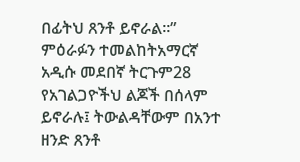በፊትህ ጸንቶ ይኖራል።” ምዕራፉን ተመልከትአማርኛ አዲሱ መደበኛ ትርጉም28 የአገልጋዮችህ ልጆች በሰላም ይኖራሉ፤ ትውልዳቸውም በአንተ ዘንድ ጸንቶ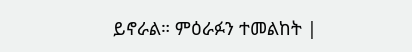ይኖራል። ምዕራፉን ተመልከት |